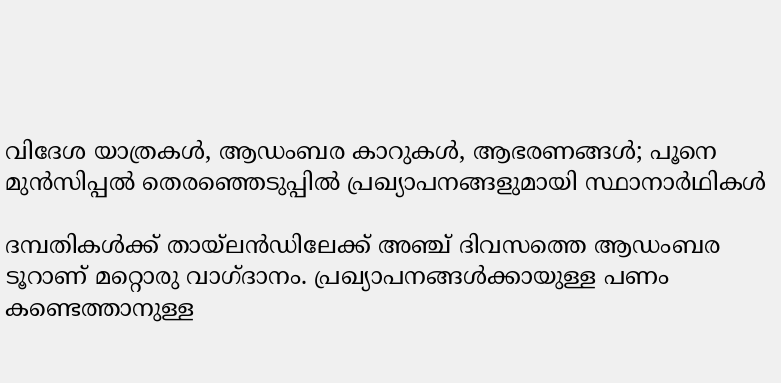വിദേശ യാത്രകൾ, ആഡംബര കാറുകൾ, ആഭരണങ്ങൾ; പൂനെ മുൻസിപ്പൽ തെരഞ്ഞെടുപ്പിൽ പ്രഖ്യാപനങ്ങളുമായി സ്ഥാനാർഥികൾ

ദമ്പതികൾക്ക് തായ്‌ലൻഡിലേക്ക് അഞ്ച് ദിവസത്തെ ആഡംബര ടൂറാണ് മറ്റൊരു വാഗ്ദാനം. പ്രഖ്യാപനങ്ങൾക്കായുള്ള പണം കണ്ടെത്താനുള്ള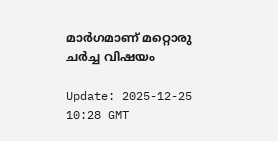മാർഗമാണ് മറ്റൊരു ചർച്ച വിഷയം

Update: 2025-12-25 10:28 GMT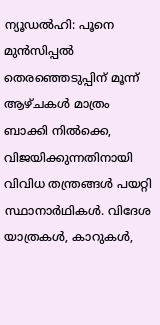ന്യൂഡൽഹി: പൂനെ മുൻസിപ്പൽ തെരഞ്ഞെടുപ്പിന് മൂന്ന് ആഴ്ചകൾ മാത്രം ബാക്കി നിൽക്കെ, വിജയിക്കുന്നതിനായി വിവിധ തന്ത്രങ്ങൾ പയറ്റി സ്ഥാനാർഥികൾ. വിദേശ യാത്രകൾ, കാറുകൾ,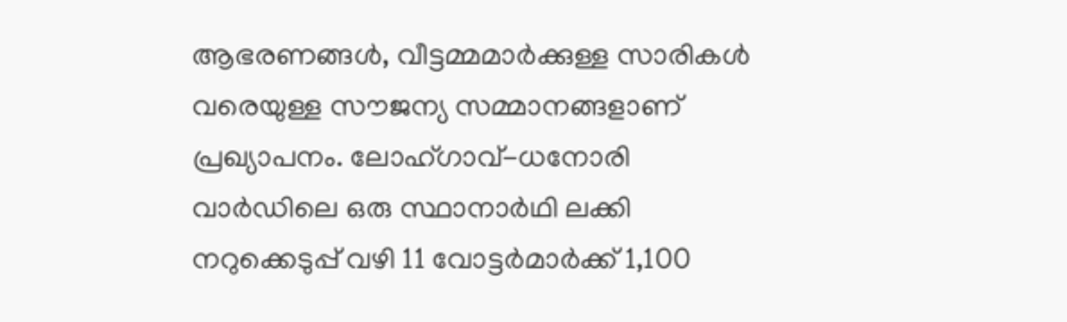ആഭരണങ്ങൾ, വീട്ടമ്മമാർക്കുള്ള സാരികൾ വരെയുള്ള സൗജന്യ സമ്മാനങ്ങളാണ് പ്രഖ്യാപനം. ലോഹ്ഗാവ്-ധനോരി വാർഡിലെ ഒരു സ്ഥാനാർഥി ലക്കി നറുക്കെടുപ്പ് വഴി 11 വോട്ടർമാർക്ക് 1,100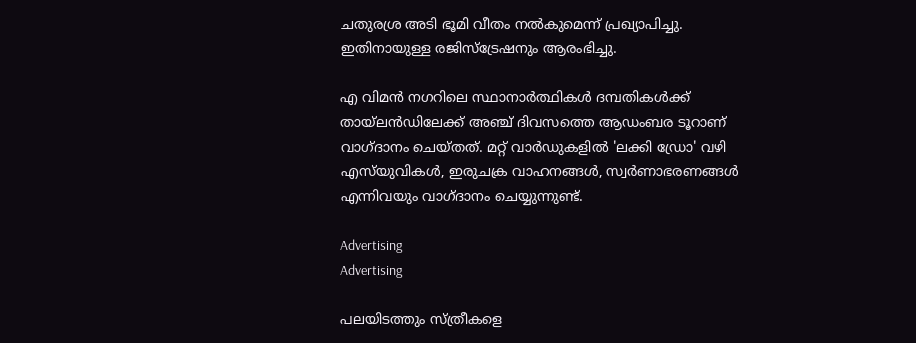ചതുരശ്ര അടി ഭൂമി വീതം നൽകുമെന്ന് പ്രഖ്യാപിച്ചു. ഇതിനായുള്ള രജിസ്ട്രേഷനും ആരംഭിച്ചു.

എ വിമൻ നഗറിലെ സ്ഥാനാർത്ഥികൾ ദമ്പതികൾക്ക് തായ്‌ലൻഡിലേക്ക് അഞ്ച് ദിവസത്തെ ആഡംബര ടൂറാണ് വാഗ്ദാനം ചെയ്തത്. മറ്റ് വാർഡുകളിൽ 'ലക്കി ഡ്രോ' വഴി എസ്‌യുവികൾ, ഇരുചക്ര വാഹനങ്ങൾ, സ്വർണാഭരണങ്ങൾ എന്നിവയും വാഗ്ദാനം ചെയ്യുന്നുണ്ട്.

Advertising
Advertising

പലയിടത്തും സ്ത്രീകളെ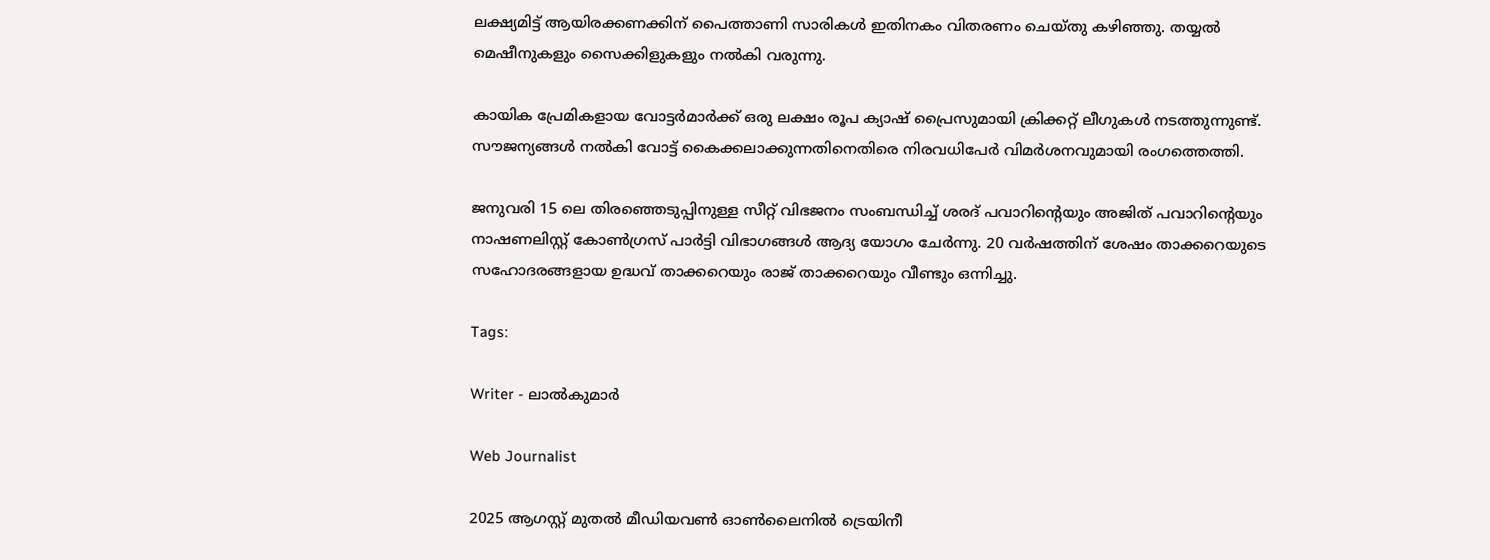ലക്ഷ്യമിട്ട് ആയിരക്കണക്കിന് പൈത്താണി സാരികൾ ഇതിനകം വിതരണം ചെയ്തു കഴിഞ്ഞു. തയ്യൽ മെഷീനുകളും സൈക്കിളുകളും നൽകി വരുന്നു.

കായിക പ്രേമികളായ വോട്ടർമാർക്ക് ഒരു ലക്ഷം രൂപ ക്യാഷ് പ്രൈസുമായി ക്രിക്കറ്റ് ലീഗുകൾ നടത്തുന്നുണ്ട്. സൗജന്യങ്ങൾ നൽകി വോട്ട് കൈക്കലാക്കുന്നതിനെതിരെ നിരവധിപേർ വിമർശനവുമായി രംഗത്തെത്തി.

ജനുവരി 15 ലെ തിരഞ്ഞെടുപ്പിനുള്ള സീറ്റ് വിഭജനം സംബന്ധിച്ച് ശരദ് പവാറിന്റെയും അജിത് പവാറിന്റെയും നാഷണലിസ്റ്റ് കോൺഗ്രസ് പാർട്ടി വിഭാഗങ്ങൾ ആദ്യ യോഗം ചേർന്നു. 20 വർഷത്തിന് ശേഷം താക്കറെയുടെ സഹോദരങ്ങളായ ഉദ്ധവ് താക്കറെയും രാജ് താക്കറെയും വീണ്ടും ഒന്നിച്ചു.

Tags:

Writer - ലാൽകുമാർ

Web Journalist

2025 ആഗസ്റ്റ് മുതൽ മീഡിയവൺ ഓൺലൈനിൽ ട്രെയിനീ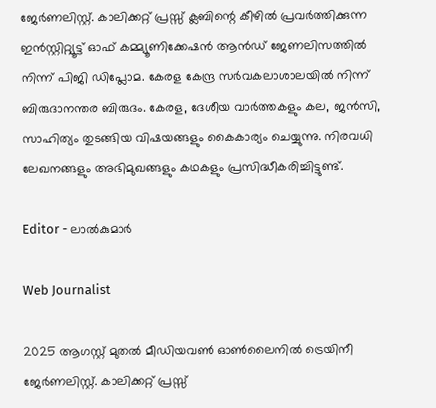ജേർണലിസ്റ്റ്. കാലിക്കറ്റ് പ്രസ്സ് ക്ലബിന്റെ കീഴില്‍ പ്രവര്‍ത്തിക്കുന്ന ഇന്‍സ്റ്റിറ്റ്യൂട്ട് ഓഫ് കമ്മ്യൂണിക്കേഷന്‍ ആന്‍ഡ് ജേണലിസത്തിൽ നിന്ന് പിജി ഡിപ്ലോമ. കേരള കേന്ദ്ര സർവകലാശാലയിൽ നിന്ന് ബിരുദാനന്തര ബിരുദം. കേരള, ദേശീയ വാർത്തകളും കല, ജൻസി, സാഹിത്യം തുടങ്ങിയ വിഷയങ്ങളും കൈകാര്യം ചെയ്യുന്നു. നിരവധി ലേഖനങ്ങളും അഭിമുഖങ്ങളും കഥകളും പ്രസിദ്ധീകരിച്ചിട്ടുണ്ട്.

Editor - ലാൽകുമാർ

Web Journalist

2025 ആഗസ്റ്റ് മുതൽ മീഡിയവൺ ഓൺലൈനിൽ ട്രെയിനീ ജേർണലിസ്റ്റ്. കാലിക്കറ്റ് പ്രസ്സ്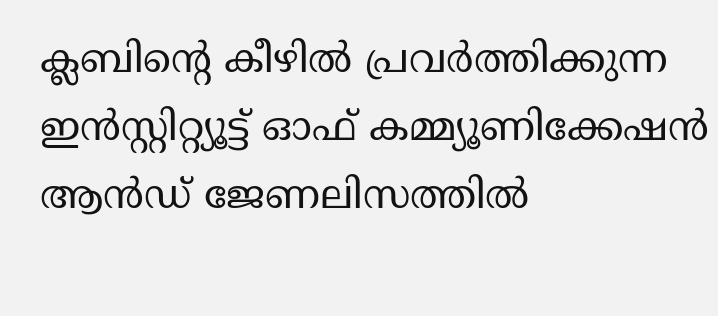ക്ലബിന്റെ കീഴില്‍ പ്രവര്‍ത്തിക്കുന്ന ഇന്‍സ്റ്റിറ്റ്യൂട്ട് ഓഫ് കമ്മ്യൂണിക്കേഷന്‍ ആന്‍ഡ് ജേണലിസത്തിൽ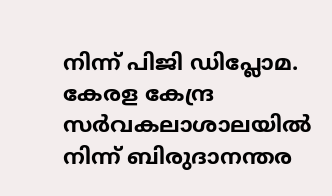നിന്ന് പിജി ഡിപ്ലോമ. കേരള കേന്ദ്ര സർവകലാശാലയിൽ നിന്ന് ബിരുദാനന്തര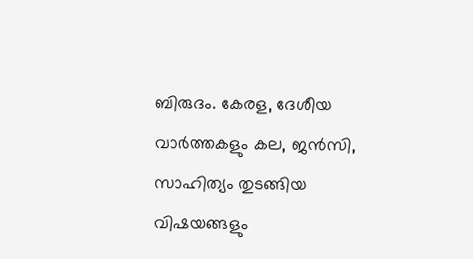ബിരുദം. കേരള, ദേശീയ വാർത്തകളും കല, ജൻസി, സാഹിത്യം തുടങ്ങിയ വിഷയങ്ങളും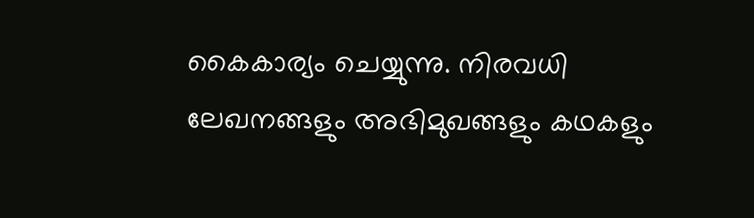കൈകാര്യം ചെയ്യുന്നു. നിരവധി ലേഖനങ്ങളും അഭിമുഖങ്ങളും കഥകളും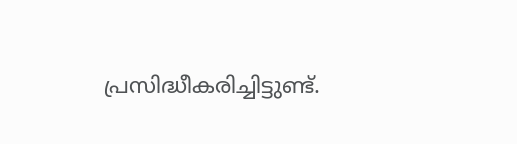പ്രസിദ്ധീകരിച്ചിട്ടുണ്ട്.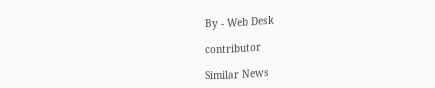By - Web Desk

contributor

Similar News